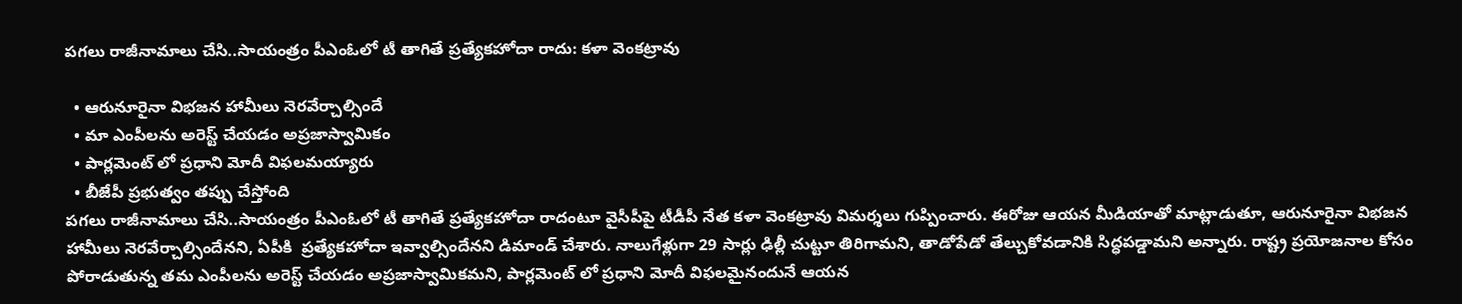పగలు రాజీనామాలు చేసి..సాయంత్రం పీఎంఓలో టీ తాగితే ప్రత్యేకహోదా రాదు: కళా వెంకట్రావు

  • ఆరునూరైనా విభజన హామీలు నెరవేర్చాల్సిందే
  • మా ఎంపీలను అరెస్ట్ చేయడం అప్రజాస్వామికం
  • పార్లమెంట్ లో ప్రధాని మోదీ విఫలమయ్యారు
  • బీజేపీ ప్రభుత్వం తప్పు చేస్తోంది
పగలు రాజీనామాలు చేసి..సాయంత్రం పీఎంఓలో టీ తాగితే ప్రత్యేకహోదా రాదంటూ వైసీపీపై టీడీపీ నేత కళా వెంకట్రావు విమర్శలు గుప్పించారు. ఈరోజు ఆయన మీడియాతో మాట్లాడుతూ, ఆరునూరైనా విభజన హామీలు నెరవేర్చాల్సిందేనని, ఏపీకి  ప్రత్యేకహోదా ఇవ్వాల్సిందేనని డిమాండ్ చేశారు. నాలుగేళ్లుగా 29 సార్లు ఢిల్లీ చుట్టూ తిరిగామని, తాడోపేడో తేల్చుకోవడానికి సిద్ధపడ్డామని అన్నారు. రాష్ట్ర ప్రయోజనాల కోసం పోరాడుతున్న తమ ఎంపీలను అరెస్ట్ చేయడం అప్రజాస్వామికమని, పార్లమెంట్ లో ప్రధాని మోదీ విఫలమైనందునే ఆయన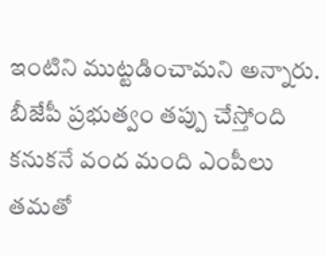ఇంటిని ముట్టడించామని అన్నారు. బీజేపీ ప్రభుత్వం తప్పు చేస్తోంది కనుకనే వంద మంది ఎంపీలు తమతో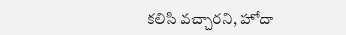కలిసి వచ్చారని, హోదా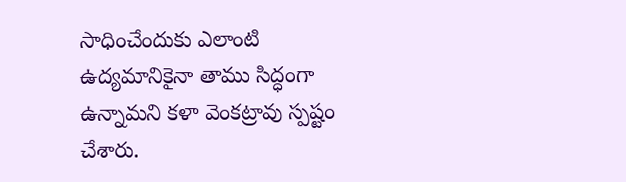సాధించేందుకు ఎలాంటి ఉద్యమానికైనా తాము సిద్ధంగా ఉన్నామని కళా వెంకట్రావు స్పష్టం చేశారు.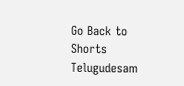Go Back to Shorts
Telugudesam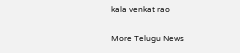kala venkat rao

More Telugu News